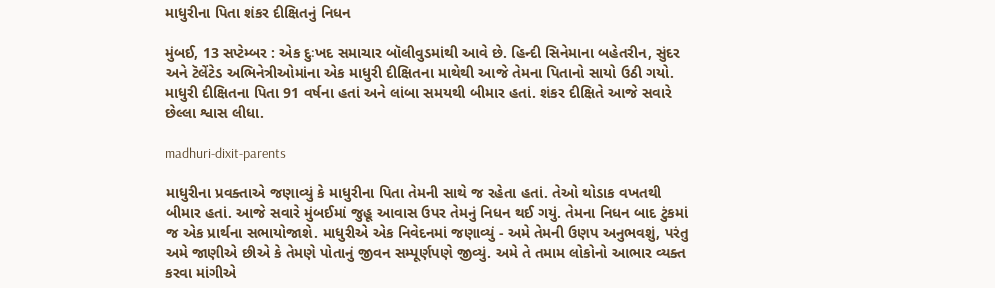માધુરીના પિતા શંકર દીક્ષિતનું નિધન

મુંબઈ, 13 સપ્ટેમ્બર : એક દુઃખદ સમાચાર બૉલીવુડમાંથી આવે છે. હિન્દી સિનેમાના બહેતરીન, સુંદર અને ટૅલેંટેડ અભિનેત્રીઓમાંના એક માધુરી દીક્ષિતના માથેથી આજે તેમના પિતાનો સાયો ઉઠી ગયો. માધુરી દીક્ષિતના પિતા 91 વર્ષના હતાં અને લાંબા સમયથી બીમાર હતાં. શંકર દીક્ષિતે આજે સવારે છેલ્લા શ્વાસ લીધા.

madhuri-dixit-parents

માધુરીના પ્રવક્તાએ જણાવ્યું કે માધુરીના પિતા તેમની સાથે જ રહેતા હતાં. તેઓ થોડાક વખતથી બીમાર હતાં. આજે સવારે મુંબઈમાં જુહૂ આવાસ ઉપર તેમનું નિધન થઈ ગયું. તેમના નિધન બાદ ટુંકમાં જ એક પ્રાર્થના સભાયોજાશે. માધુરીએ એક નિવેદનમાં જણાવ્યું - અમે તેમની ઉણપ અનુભવશું, પરંતુ અમે જાણીએ છીએ કે તેમણે પોતાનું જીવન સમ્પૂર્ણપણે જીવ્યું. અમે તે તમામ લોકોનો આભાર વ્યક્ત કરવા માંગીએ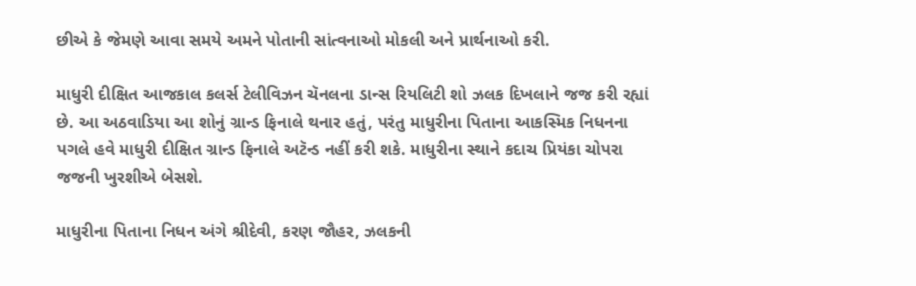છીએ કે જેમણે આવા સમયે અમને પોતાની સાંત્વનાઓ મોકલી અને પ્રાર્થનાઓ કરી.

માધુરી દીક્ષિત આજકાલ કલર્સ ટેલીવિઝન ચૅનલના ડાન્સ રિયલિટી શો ઝલક દિખલાને જજ કરી રહ્યાં છે. આ અઠવાડિયા આ શોનું ગ્રાન્ડ ફિનાલે થનાર હતું, પરંતુ માધુરીના પિતાના આકસ્મિક નિધનના પગલે હવે માધુરી દીક્ષિત ગ્રાન્ડ ફિનાલે અટૅન્ડ નહીં કરી શકે. માધુરીના સ્થાને કદાચ પ્રિયંકા ચોપરા જજની ખુરશીએ બેસશે.

માધુરીના પિતાના નિધન અંગે શ્રીદેવી, કરણ જૌહર, ઝલકની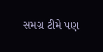સમગ્ર ટીમે પણ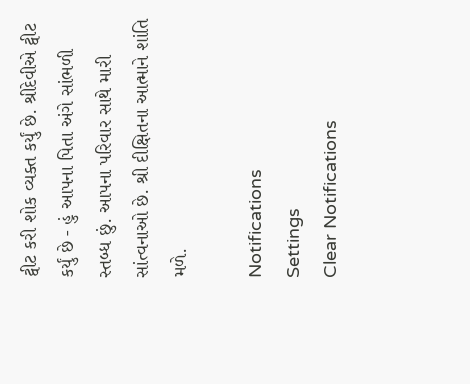ટ્વીટ કરી શોક વ્યક્ત કર્યું છે. શ્રીદેવીએ ટ્વીટ કર્યું છે - હું આપના પિતા અંગે સાંભળી સ્તબ્ધ છું. આપના પરિવાર સાથે મારી સાંત્વનાઓ છે. શ્રી દીક્ષિતના આત્માને શાંતિ મળે.

Notifications
Settings
Clear Notifications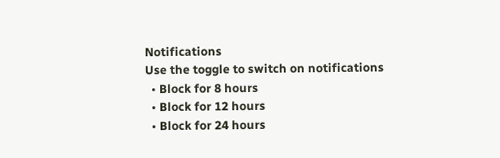Notifications
Use the toggle to switch on notifications
  • Block for 8 hours
  • Block for 12 hours
  • Block for 24 hours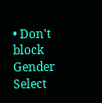• Don't block
Gender
Select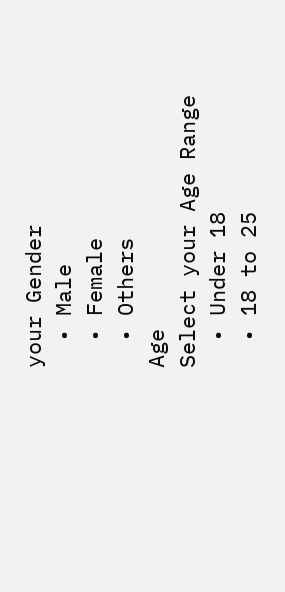your Gender
  • Male
  • Female
  • Others
Age
Select your Age Range
  • Under 18
  • 18 to 25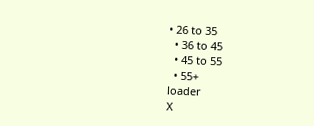• 26 to 35
  • 36 to 45
  • 45 to 55
  • 55+
loader
X